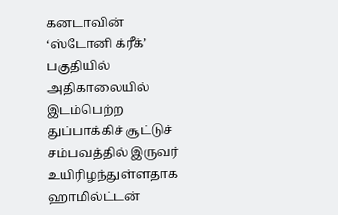கனடாவின் ‘ஸ்டோனி க்ரீக்’ பகுதியில் அதிகாலையில் இடம்பெற்ற துப்பாக்கிச் சூட்டுச் சம்பவத்தில் இருவர் உயிரிழந்துள்ளதாக ஹாமில்ட்டன்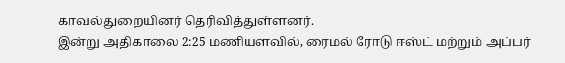காவல்துறையினர் தெரிவித்துள்ளனர்.
இன்று அதிகாலை 2:25 மணியளவில், ரைமல் ரோடு ஈஸ்ட் மற்றும் அப்பர்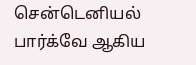சென்டெனியல் பார்க்வே ஆகிய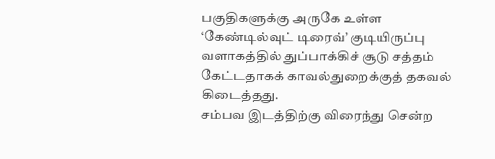பகுதிகளுக்கு அருகே உள்ள ‘கேண்டில்வுட் டிரைவ்’ குடியிருப்பு வளாகத்தில் துப்பாக்கிச் சூடு சத்தம் கேட்டதாகக் காவல்துறைக்குத் தகவல் கிடைத்தது.
சம்பவ இடத்திற்கு விரைந்து சென்ற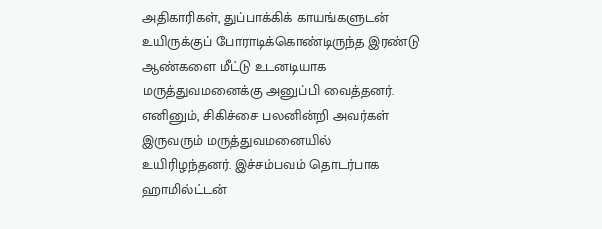அதிகாரிகள், துப்பாக்கிக் காயங்களுடன் உயிருக்குப் போராடிக்கொண்டிருந்த இரண்டு ஆண்களை மீட்டு உடனடியாக மருத்துவமனைக்கு அனுப்பி வைத்தனர்.
எனினும், சிகிச்சை பலனின்றி அவர்கள் இருவரும் மருத்துவமனையில் உயிரிழந்தனர். இச்சம்பவம் தொடர்பாக ஹாமில்ட்டன்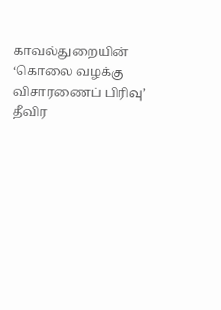காவல்துறையின் ‘கொலை வழக்கு விசாரணைப் பிரிவு’ தீவிர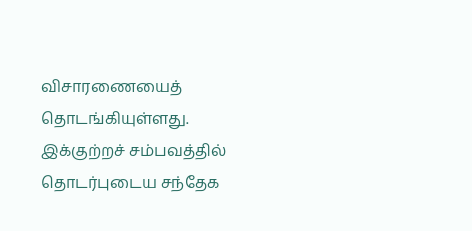விசாரணையைத் தொடங்கியுள்ளது.
இக்குற்றச் சம்பவத்தில் தொடர்புடைய சந்தேக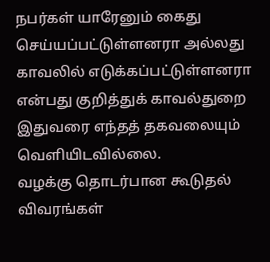நபர்கள் யாரேனும் கைது செய்யப்பட்டுள்ளனரா அல்லது காவலில் எடுக்கப்பட்டுள்ளனரா என்பது குறித்துக் காவல்துறை இதுவரை எந்தத் தகவலையும் வெளியிடவில்லை.
வழக்கு தொடர்பான கூடுதல் விவரங்கள்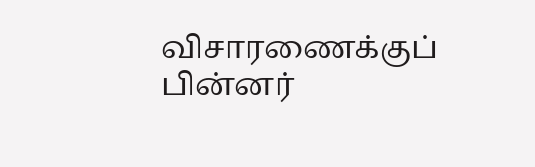விசாரணைக்குப் பின்னர்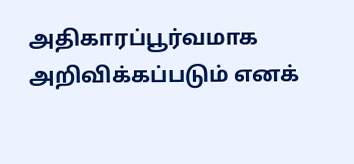அதிகாரப்பூர்வமாக அறிவிக்கப்படும் எனக்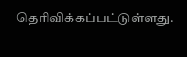தெரிவிக்கப்பட்டுள்ளது.